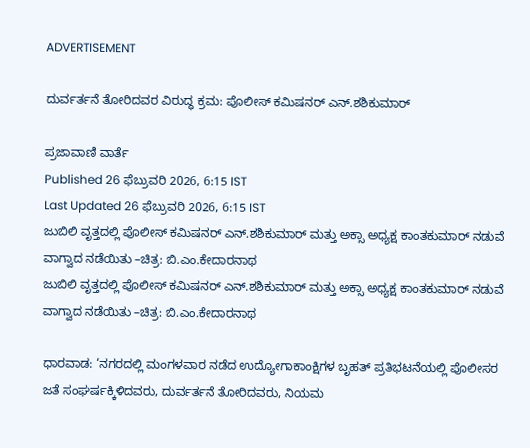ADVERTISEMENT

ದುರ್ವರ್ತನೆ ತೋರಿದವರ ವಿರುದ್ಧ ಕ್ರಮ: ಪೊಲೀಸ್‌ ಕಮಿಷನರ್‌ ಎನ್‌.ಶಶಿಕುಮಾರ್‌

ಪ್ರಜಾವಾಣಿ ವಾರ್ತೆ
Published 26 ಫೆಬ್ರುವರಿ 2026, 6:15 IST
Last Updated 26 ಫೆಬ್ರುವರಿ 2026, 6:15 IST
ಜುಬಿಲಿ ವೃತ್ತದಲ್ಲಿ ಪೊಲೀಸ್‌ ಕಮಿಷನರ್‌‌ ಎನ್‌.ಶಶಿಕುಮಾರ್‌ ಮತ್ತು ಅಕ್ಸಾ ಅಧ್ಯಕ್ಷ ಕಾಂತಕುಮಾರ್‌ ನಡುವೆ ವಾಗ್ವಾದ ನಡೆಯಿತು –ಚಿತ್ರ: ಬಿ.ಎಂ.ಕೇದಾರನಾಥ
ಜುಬಿಲಿ ವೃತ್ತದಲ್ಲಿ ಪೊಲೀಸ್‌ ಕಮಿಷನರ್‌‌ ಎನ್‌.ಶಶಿಕುಮಾರ್‌ ಮತ್ತು ಅಕ್ಸಾ ಅಧ್ಯಕ್ಷ ಕಾಂತಕುಮಾರ್‌ ನಡುವೆ ವಾಗ್ವಾದ ನಡೆಯಿತು –ಚಿತ್ರ: ಬಿ.ಎಂ.ಕೇದಾರನಾಥ

ಧಾರವಾಡ: ‘ನಗರದಲ್ಲಿ ಮಂಗಳವಾರ ನಡೆದ ಉದ್ಯೋಗಾಕಾಂಕ್ಷಿಗಳ ಬೃಹತ್‌ ಪ್ರತಿಭಟನೆಯಲ್ಲಿ ಪೊಲೀಸರ ಜತೆ ಸಂಘರ್ಷಕ್ಕಿಳಿದವರು, ದುರ್ವರ್ತನೆ ತೋರಿದವರು, ನಿಯಮ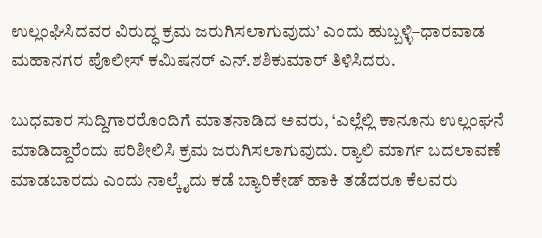ಉಲ್ಲಂಘಿಸಿದವರ ವಿರುದ್ಧ ಕ್ರಮ ಜರುಗಿಸಲಾಗುವುದು’ ಎಂದು ಹುಬ್ಬಳ್ಳಿ–ಧಾರವಾಡ ಮಹಾನಗರ ಪೊಲೀಸ್‌ ಕಮಿಷನರ್‌ ಎನ್‌.ಶಶಿಕುಮಾರ್‌ ತಿಳಿಸಿದರು.

ಬುಧವಾರ ಸುದ್ದಿಗಾರರೊಂದಿಗೆ ಮಾತನಾ‌ಡಿದ ಅವರು, ‘ಎಲ್ಲೆಲ್ಲಿ ಕಾನೂನು ಉಲ್ಲಂಘನೆ ಮಾಡಿದ್ದಾರೆಂದು ಪರಿಶೀಲಿಸಿ ಕ್ರಮ ಜರುಗಿಸಲಾಗುವುದು. ರ‍್ಯಾಲಿ ಮಾರ್ಗ ಬದಲಾವಣೆ ಮಾಡಬಾರದು ಎಂದು ನಾಲ್ಕೈದು ಕಡೆ ಬ್ಯಾರಿಕೇಡ್‌ ಹಾಕಿ ತಡೆದರೂ ಕೆಲವರು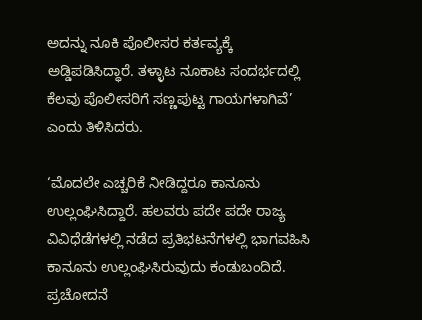ಅದನ್ನು ನೂಕಿ ಪೊಲೀಸರ ಕರ್ತವ್ಯಕ್ಕೆ ಅಡ್ಡಿಪಡಿಸಿದ್ಧಾರೆ. ತಳ್ಳಾಟ ನೂಕಾಟ ಸಂದರ್ಭದಲ್ಲಿ ಕೆಲವು ಪೊಲೀಸರಿಗೆ ಸಣ್ಣಪುಟ್ಟ ಗಾಯಗಳಾಗಿವೆ’ ಎಂದು ತಿಳಿಸಿದರು.

‘ಮೊದಲೇ ಎಚ್ಚರಿಕೆ ನೀಡಿದ್ದರೂ ಕಾನೂನು ಉಲ್ಲಂಘಿಸಿದ್ದಾರೆ. ಹಲವರು ಪದೇ ಪದೇ ರಾಜ್ಯ ವಿವಿಧೆಡೆಗಳಲ್ಲಿ ನಡೆದ ಪ್ರತಿಭಟನೆಗಳಲ್ಲಿ ಭಾಗವಹಿಸಿ ಕಾನೂನು ಉಲ್ಲಂಘಿಸಿರುವುದು ಕಂಡುಬಂದಿದೆ. ಪ್ರಚೋದನೆ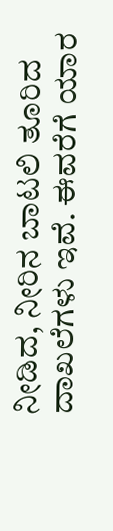ನೀಡಿದ, ನೀರಿನ ಬಾಟಲಿ ತೂರಿದ ದಾಖಲೆಗಳು ಇವೆ. ಈವರೆಗೆ ಯಾರ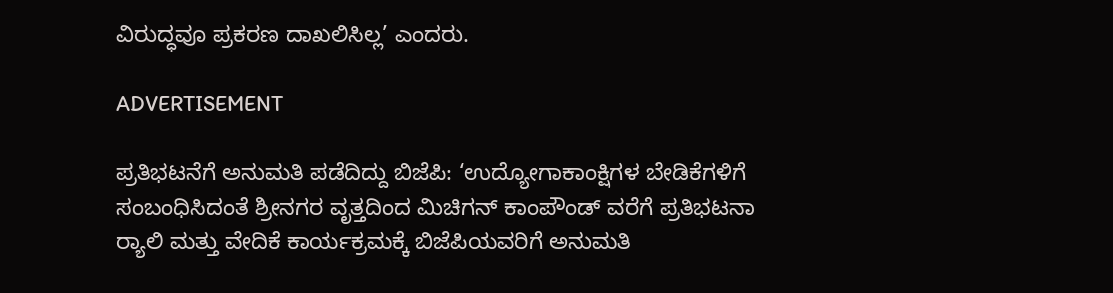ವಿರುದ್ಧವೂ ಪ್ರಕರಣ ದಾಖಲಿಸಿಲ್ಲ’ ಎಂದರು.

ADVERTISEMENT

ಪ್ರತಿಭಟನೆಗೆ ಅನುಮತಿ ಪಡೆದಿದ್ದು ಬಿಜೆಪಿ: ‘ಉದ್ಯೋಗಾಕಾಂಕ್ಷಿಗಳ ಬೇಡಿಕೆಗಳಿಗೆ ಸಂಬಂಧಿಸಿದಂತೆ ಶ್ರೀನಗರ ವೃತ್ತದಿಂದ ಮಿಚಿಗನ್‌ ಕಾಂಪೌಂಡ್‌ ವರೆಗೆ ಪ್ರತಿಭಟನಾ ರ‍್ಯಾಲಿ ಮತ್ತು ವೇದಿಕೆ ಕಾರ್ಯಕ್ರಮಕ್ಕೆ ಬಿಜೆಪಿಯವರಿಗೆ ಅನುಮತಿ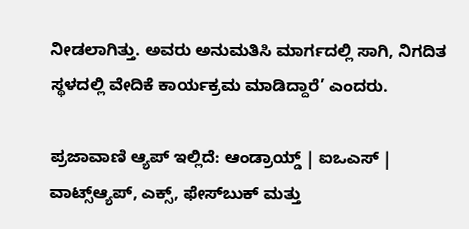ನೀಡಲಾಗಿತ್ತು. ಅವರು ಅನುಮತಿಸಿ ಮಾರ್ಗದಲ್ಲಿ ಸಾಗಿ, ನಿಗದಿತ ಸ್ಥಳದಲ್ಲಿ ವೇದಿಕೆ ಕಾರ್ಯಕ್ರಮ ಮಾಡಿದ್ದಾರೆ’ ಎಂದರು.

ಪ್ರಜಾವಾಣಿ ಆ್ಯಪ್ ಇಲ್ಲಿದೆ: ಆಂಡ್ರಾಯ್ಡ್ | ಐಒಎಸ್ | ವಾಟ್ಸ್ಆ್ಯಪ್, ಎಕ್ಸ್, ಫೇಸ್‌ಬುಕ್ ಮತ್ತು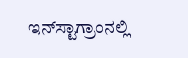ಇನ್‌ಸ್ಟಾಗ್ರಾಂನಲ್ಲಿ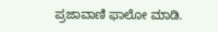ಪ್ರಜಾವಾಣಿ ಫಾಲೋ ಮಾಡಿ.